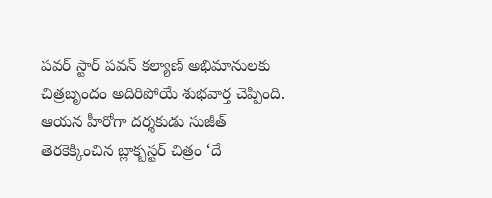పవర్ స్టార్ పవన్ కల్యాణ్ అభిమానులకు చిత్రబృందం అదిరిపోయే శుభవార్త చెప్పింది. ఆయన హీరోగా దర్శకుడు సుజీత్ తెరకెక్కించిన బ్లాక్బస్టర్ చిత్రం ‘దే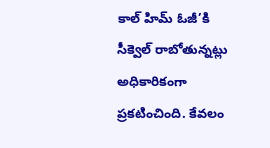కాల్ హిమ్ ఓజీ’కి సీక్వెల్ రాబోతున్నట్లు అధికారికంగా ప్రకటించింది. కేవలం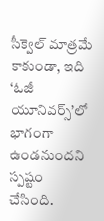సీక్వెల్ మాత్రమే కాకుండా, ఇది ‘ఓజీ యూనివర్స్’లో భాగంగా ఉండనుందని స్పష్టం చేసింది.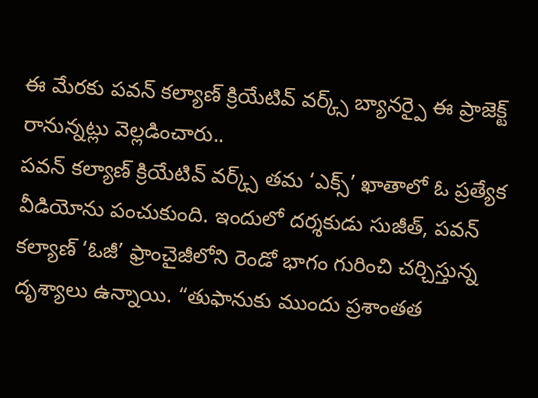ఈ మేరకు పవన్ కల్యాణ్ క్రియేటివ్ వర్క్స్ బ్యానర్పై ఈ ప్రాజెక్ట్ రానున్నట్లు వెల్లడించారు..
పవన్ కల్యాణ్ క్రియేటివ్ వర్క్స్ తమ ‘ఎక్స్’ ఖాతాలో ఓ ప్రత్యేక వీడియోను పంచుకుంది. ఇందులో దర్శకుడు సుజీత్, పవన్ కల్యాణ్ ‘ఓజీ’ ఫ్రాంచైజీలోని రెండో భాగం గురించి చర్చిస్తున్న దృశ్యాలు ఉన్నాయి. “తుఫానుకు ముందు ప్రశాంతత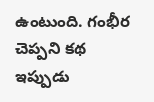ఉంటుంది. గంభీర చెప్పని కథ ఇప్పుడు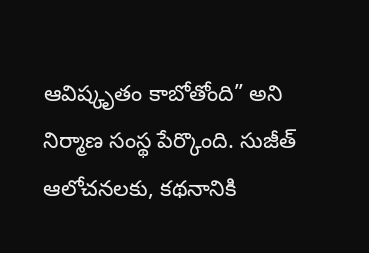ఆవిష్కృతం కాబోతోంది” అని నిర్మాణ సంస్థ పేర్కొంది. సుజీత్ ఆలోచనలకు, కథనానికి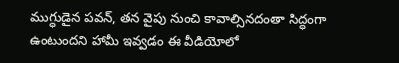ముగ్ధుడైన పవన్, తన వైపు నుంచి కావాల్సినదంతా సిద్ధంగా ఉంటుందని హామీ ఇవ్వడం ఈ వీడియోలో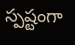స్పష్టంగా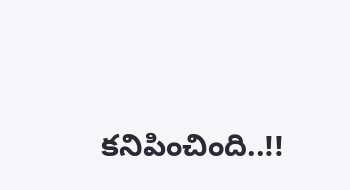కనిపించింది..!!